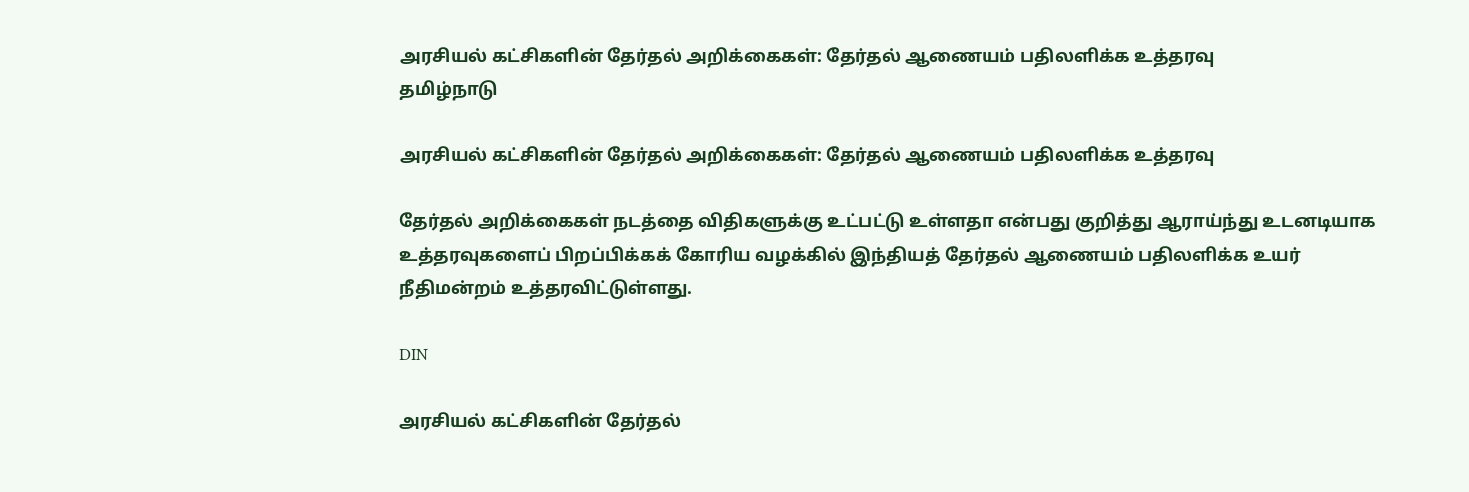அரசியல் கட்சிகளின் தேர்தல் அறிக்கைகள்: தேர்தல் ஆணையம் பதிலளிக்க உத்தரவு
தமிழ்நாடு

அரசியல் கட்சிகளின் தேர்தல் அறிக்கைகள்: தேர்தல் ஆணையம் பதிலளிக்க உத்தரவு

தேர்தல் அறிக்கைகள் நடத்தை விதிகளுக்கு உட்பட்டு உள்ளதா என்பது குறித்து ஆராய்ந்து உடனடியாக உத்தரவுகளைப் பிறப்பிக்கக் கோரிய வழக்கில் இந்தியத் தேர்தல் ஆணையம் பதிலளிக்க உயர் நீதிமன்றம் உத்தரவிட்டுள்ளது.

DIN

அரசியல் கட்சிகளின் தேர்தல்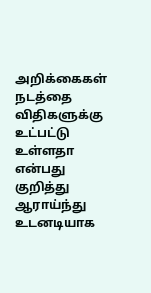அறிக்கைகள் நடத்தை விதிகளுக்கு உட்பட்டு உள்ளதா என்பது குறித்து ஆராய்ந்து உடனடியாக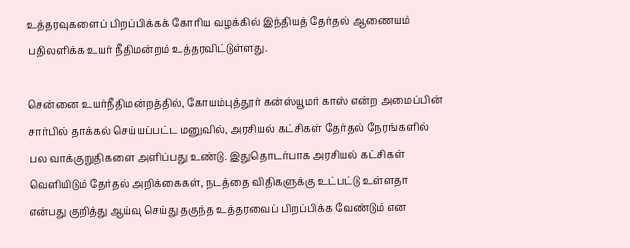உத்தரவுகளைப் பிறப்பிக்கக் கோரிய வழக்கில் இந்தியத் தேர்தல் ஆணையம் பதிலளிக்க உயர் நீதிமன்றம் உத்தரவிட்டுள்ளது.

சென்னை உயர்நீதிமன்றத்தில், கோயம்புத்தூர் கன்ஸ்யூமர் காஸ் என்ற அமைப்பின் சார்பில் தாக்கல் செய்யப்பட்ட மனுவில், அரசியல் கட்சிகள் தேர்தல் நேரங்களில்  பல வாக்குறுதிகளை அளிப்பது உண்டு. இதுதொடர்பாக அரசியல் கட்சிகள் வெளியிடும் தேர்தல் அறிக்கைகள், நடத்தை விதிகளுக்கு உட்பட்டு உள்ளதா என்பது குறித்து ஆய்வு செய்து தகுந்த உத்தரவைப் பிறப்பிக்க வேண்டும் என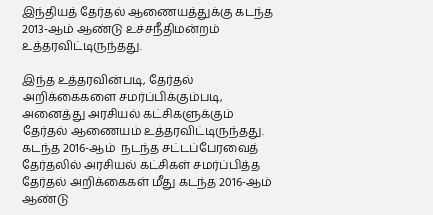இந்தியத் தேர்தல் ஆணையத்துக்கு கடந்த 2013-ஆம் ஆண்டு உச்சநீதிமன்றம் உத்தரவிட்டிருந்தது.

இந்த உத்தரவின்படி, தேர்தல் அறிக்கைகளை சமர்ப்பிக்கும்படி, அனைத்து அரசியல் கட்சிகளுக்கும் தேர்தல் ஆணையம் உத்தரவிட்டிருந்தது. கடந்த 2016-ஆம்  நடந்த சட்டப்பேரவைத் தேர்தலில் அரசியல் கட்சிகள் சமர்ப்பித்த தேர்தல் அறிக்கைகள் மீது கடந்த 2016-ஆம் ஆண்டு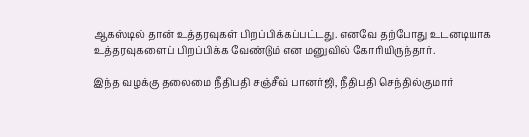ஆகஸ்டில் தான் உத்தரவுகள் பிறப்பிக்கப்பட்டது. எனவே தற்போது உடனடியாக உத்தரவுகளைப் பிறப்பிக்க வேண்டும் என மனுவில் கோரியிருந்தார்.

இந்த வழக்கு தலைமை நீதிபதி சஞ்சீவ் பானர்ஜி, நீதிபதி செந்தில்குமார்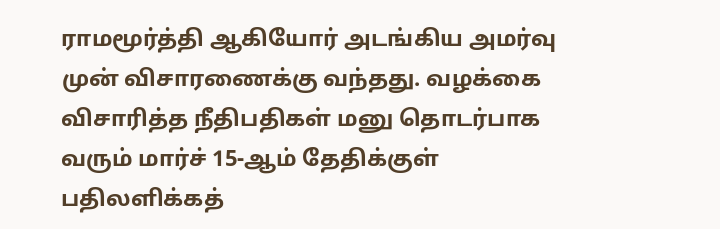ராமமூர்த்தி ஆகியோர் அடங்கிய அமர்வு முன் விசாரணைக்கு வந்தது. வழக்கை விசாரித்த நீதிபதிகள் மனு தொடர்பாக வரும் மார்ச் 15-ஆம் தேதிக்குள் பதிலளிக்கத்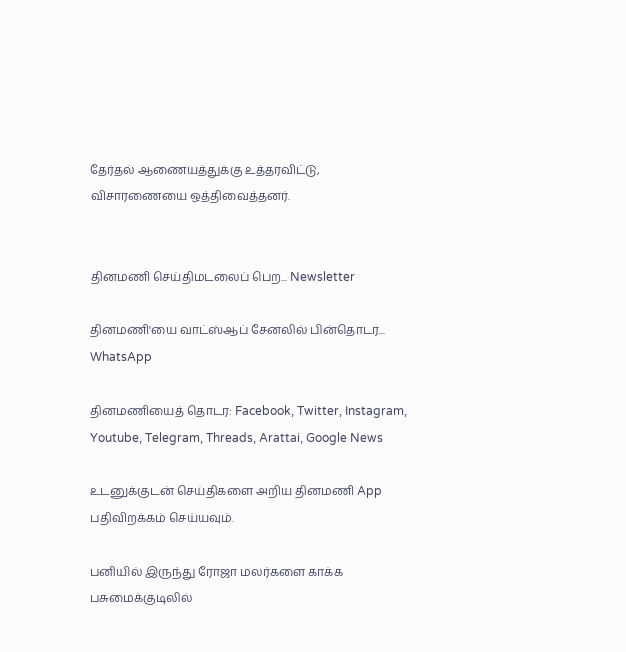தேர்தல் ஆணையத்துக்கு உத்தரவிட்டு, விசாரணையை ஒத்திவைத்தனர்.


தினமணி செய்திமடலைப் பெற... Newsletter

தினமணி'யை வாட்ஸ்ஆப் சேனலில் பின்தொடர... WhatsApp

தினமணியைத் தொடர: Facebook, Twitter, Instagram, Youtube, Telegram, Threads, Arattai, Google News

உடனுக்குடன் செய்திகளை அறிய தினமணி App பதிவிறக்கம் செய்யவும்.

பனியில் இருந்து ரோஜா மலர்களை காக்க பசுமைக்குடிலில்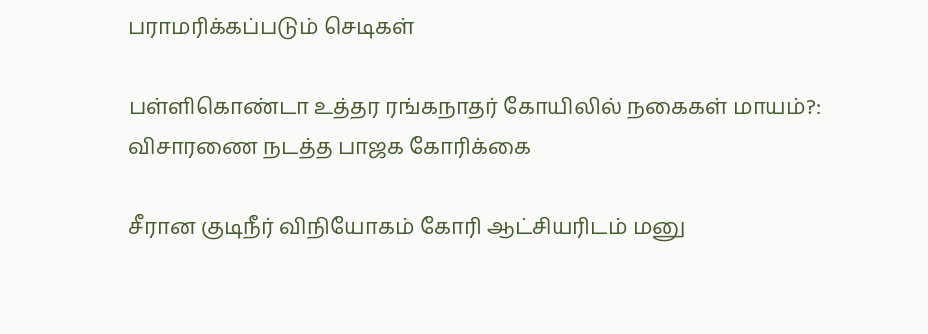பராமரிக்கப்படும் செடிகள்

பள்ளிகொண்டா உத்தர ரங்கநாதர் கோயிலில் நகைகள் மாயம்?: விசாரணை நடத்த பாஜக கோரிக்கை

சீரான குடிநீர் விநியோகம் கோரி ஆட்சியரிடம் மனு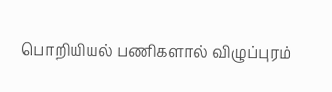பொறியியல் பணிகளால் விழுப்புரம்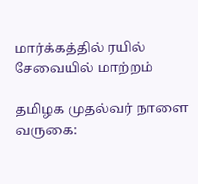மார்க்கத்தில் ரயில் சேவையில் மாற்றம்

தமிழக முதல்வர் நாளை வருகை: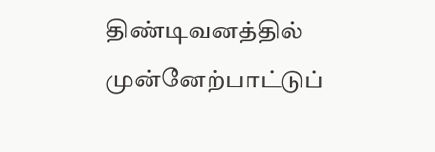திண்டிவனத்தில் முன்னேற்பாட்டுப்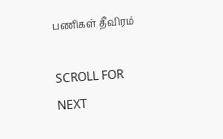பணிகள் தீவிரம்

SCROLL FOR NEXT